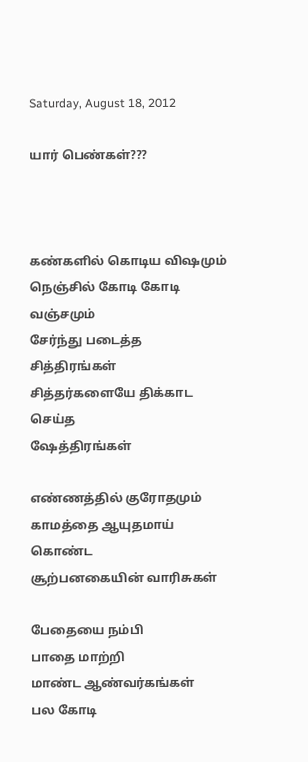Saturday, August 18, 2012

யார் பெண்கள்???



கண்களில் கொடிய விஷமும்
நெஞ்சில் கோடி கோடி வஞ்சமும்
சேர்ந்து படைத்த சித்திரங்கள்
சித்தர்களையே திக்காட செய்த
ஷேத்திரங்கள்

எண்ணத்தில் குரோதமும்
காமத்தை ஆயுதமாய் கொண்ட
சூற்பனகையின் வாரிசுகள்

பேதையை நம்பி
பாதை மாற்றி
மாண்ட ஆண்வர்கங்கள்
பல கோடி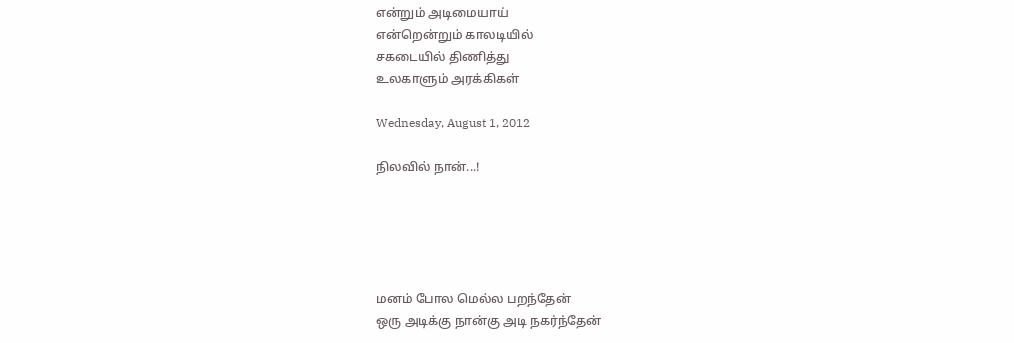என்றும் அடிமையாய்
என்றென்றும் காலடியில்
சகடையில் திணித்து
உலகாளும் அரக்கிகள்

Wednesday, August 1, 2012

நிலவில் நான்...!





மனம் போல மெல்ல பறந்தேன்
ஒரு அடிக்கு நான்கு அடி நகர்ந்தேன்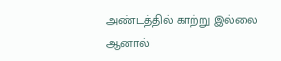அண்டத்தில் காற்று இல்லை
ஆனால்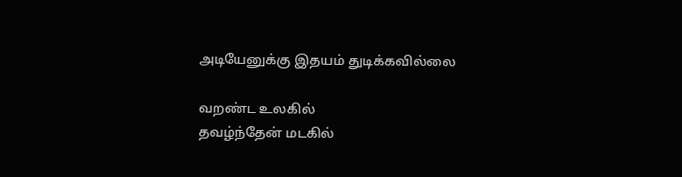அடியேனுக்கு இதயம் துடிக்கவில்லை

வறண்ட உலகில்
தவழ்ந்தேன் மடகில்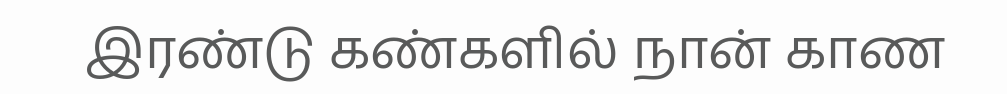இரண்டு கண்களில் நான் காண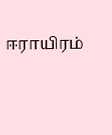ஈராயிரம்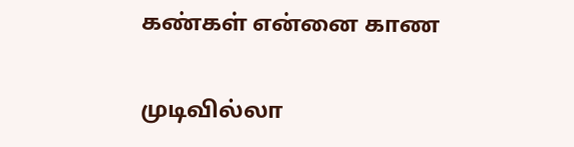கண்கள் என்னை காண

முடிவில்லா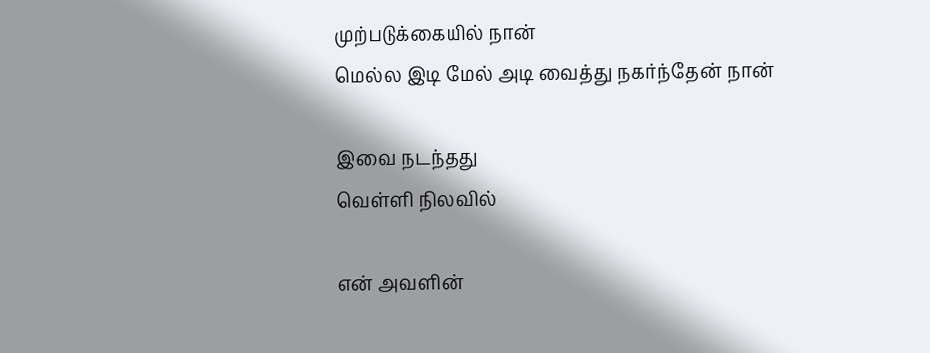முற்படுக்கையில் நான்
மெல்ல இடி மேல் அடி வைத்து நகர்ந்தேன் நான்

இவை நடந்தது
வெள்ளி நிலவில்

என் அவளின்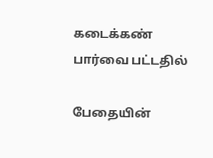கடைக்கண் பார்வை பட்டதில்

பேதையின்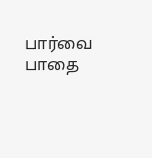பார்வை
பாதை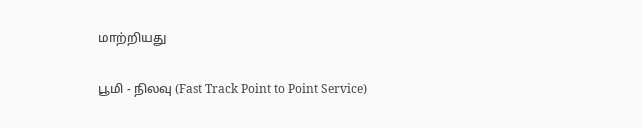மாற்றியது

பூமி - நிலவு (Fast Track Point to Point Service)